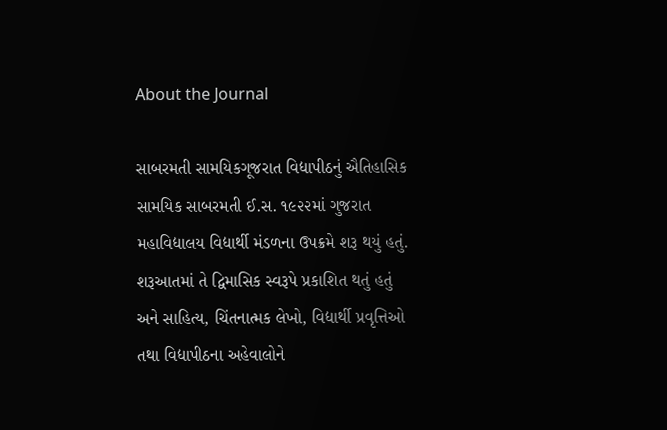About the Journal

સાબરમતી સામયિકગૂજરાત વિદ્યાપીઠનું ઐતિહાસિક સામયિક સાબરમતી ઈ.સ. ૧૯૨૨માં ગુજરાત મહાવિદ્યાલય વિદ્યાર્થી મંડળના ઉપક્રમે શરૂ થયું હતું. શરૂઆતમાં તે દ્વિમાસિક સ્વરૂપે પ્રકાશિત થતું હતું અને સાહિત્ય, ચિંતનાત્મક લેખો, વિદ્યાર્થી પ્રવૃત્તિઓ તથા વિદ્યાપીઠના અહેવાલોને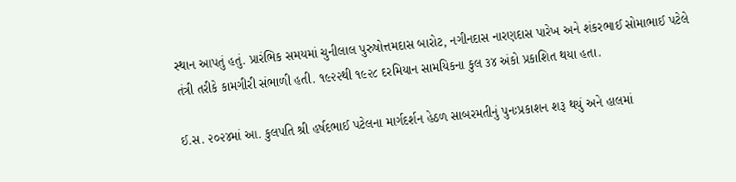સ્થાન આપતું હતું. પ્રારંભિક સમયમાં ચુનીલાલ પુરુષોત્તમદાસ બારોટ, નગીનદાસ નારણદાસ પારેખ અને શંકરભાઈ સોમાભાઈ પટેલે તંત્રી તરીકે કામગીરી સંભાળી હતી. ૧૯૨૨થી ૧૯૨૮ દરમિયાન સામયિકના કુલ ૩૪ અંકો પ્રકાશિત થયા હતા.

ઈ.સ. ૨૦૨૪માં આ. કુલપતિ શ્રી હર્ષદભાઈ પટેલના માર્ગદર્શન હેઠળ સાબરમતીનું પુનઃપ્રકાશન શરૂ થયું અને હાલમાં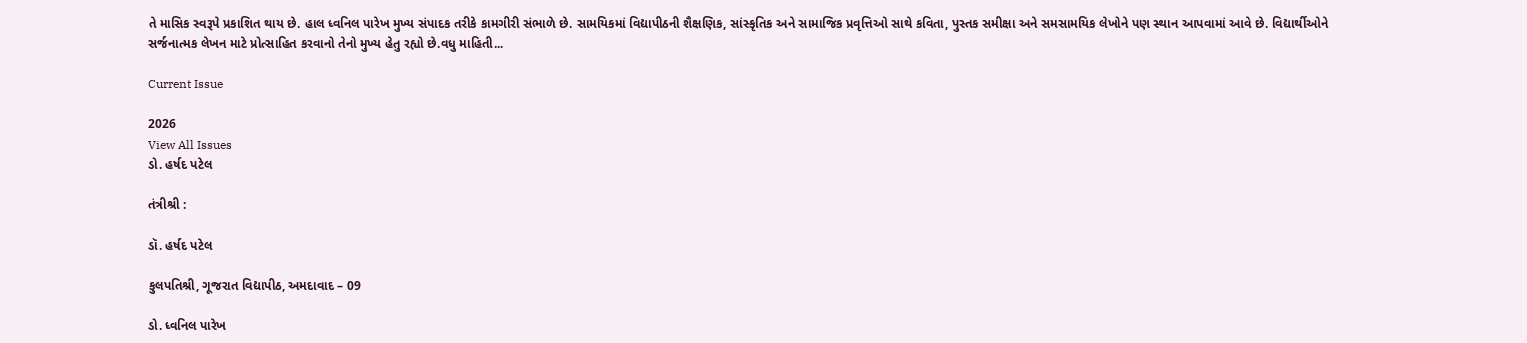તે માસિક સ્વરૂપે પ્રકાશિત થાય છે. હાલ ધ્વનિલ પારેખ મુખ્ય સંપાદક તરીકે કામગીરી સંભાળે છે. સામયિકમાં વિદ્યાપીઠની શૈક્ષણિક, સાંસ્કૃતિક અને સામાજિક પ્રવૃત્તિઓ સાથે કવિતા, પુસ્તક સમીક્ષા અને સમસામયિક લેખોને પણ સ્થાન આપવામાં આવે છે. વિદ્યાર્થીઓને સર્જનાત્મક લેખન માટે પ્રોત્સાહિત કરવાનો તેનો મુખ્ય હેતુ રહ્યો છે.વધુ માહિતી...

Current Issue

2026
View All Issues
ડો. હર્ષદ પટેલ

તંત્રીશ્રી :

ડૉ. હર્ષદ પટેલ

કુલપતિશ્રી, ગૂજરાત વિદ્યાપીઠ, અમદાવાદ – 09

ડો. ધ્વનિલ પારેખ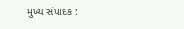મુખ્ય સંપાદક :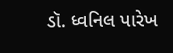ડૉ. ધ્વનિલ પારેખ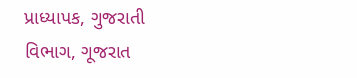પ્રાધ્યાપક, ગુજરાતી વિભાગ, ગૂજરાત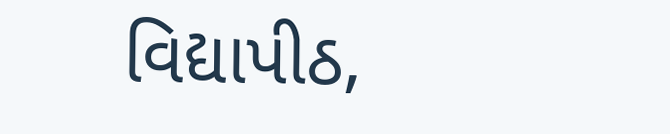વિદ્યાપીઠ,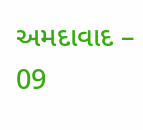અમદાવાદ – 09